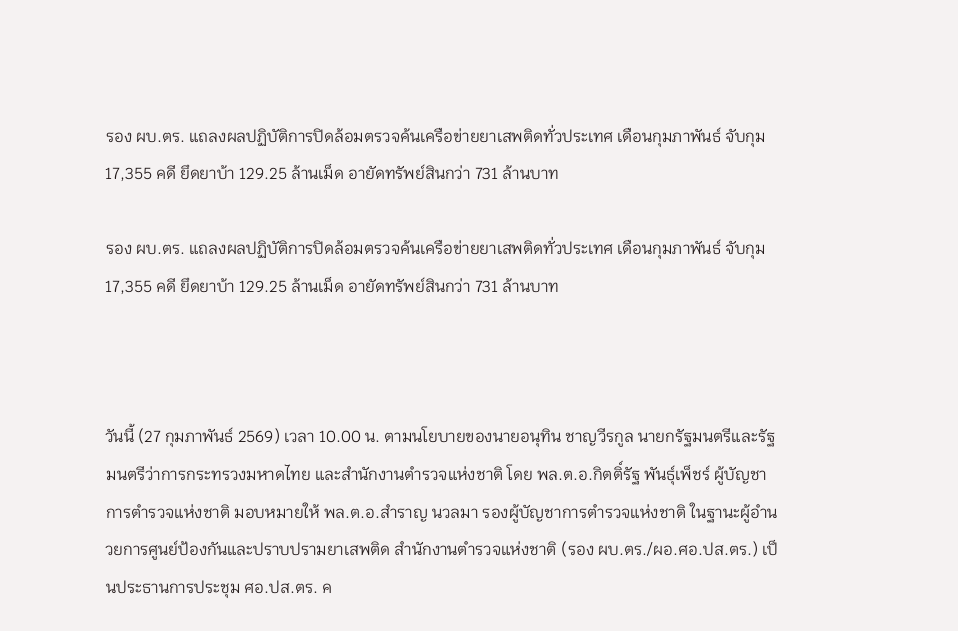รอง ผบ.ตร. แถลงผลปฏิบัติการปิดล้อมตรวจค้นเครือข่ายยาเสพติดทั่วประเทศ เดือนกุมภาพันธ์ จับกุม 17,355 คดี ยึดยาบ้า 129.25 ล้านเม็ด อายัดทรัพย์สินกว่า 731 ล้านบาท

รอง ผบ.ตร. แถลงผลปฏิบัติการปิดล้อมตรวจค้นเครือข่ายยาเสพติดทั่วประเทศ เดือนกุมภาพันธ์ จับกุม 17,355 คดี ยึดยาบ้า 129.25 ล้านเม็ด อายัดทรัพย์สินกว่า 731 ล้านบาท



วันนี้ (27 กุมภาพันธ์ 2569) เวลา 10.00 น. ตามนโยบายของนายอนุทิน ชาญวีรกูล นายกรัฐมนตรีและรัฐมนตรีว่าการกระทรวงมหาดไทย และสำนักงานตำรวจแห่งชาติ โดย พล.ต.อ.กิตติ์รัฐ พันธุ์เพ็ชร์ ผู้บัญชาการตำรวจแห่งชาติ มอบหมายให้ พล.ต.อ.สำราญ นวลมา รองผู้บัญชาการตำรวจแห่งชาติ ในฐานะผู้อำนวยการศูนย์ป้องกันและปราบปรามยาเสพติด สำนักงานตำรวจแห่งชาติ (รอง ผบ.ตร./ผอ.ศอ.ปส.ตร.) เป็นประธานการประชุม ศอ.ปส.ตร. ค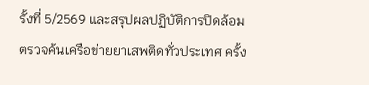รั้งที่ 5/2569 และสรุปผลปฏิบัติการปิดล้อมตรวจค้นเครือข่ายยาเสพติดทั่วประเทศ ครั้ง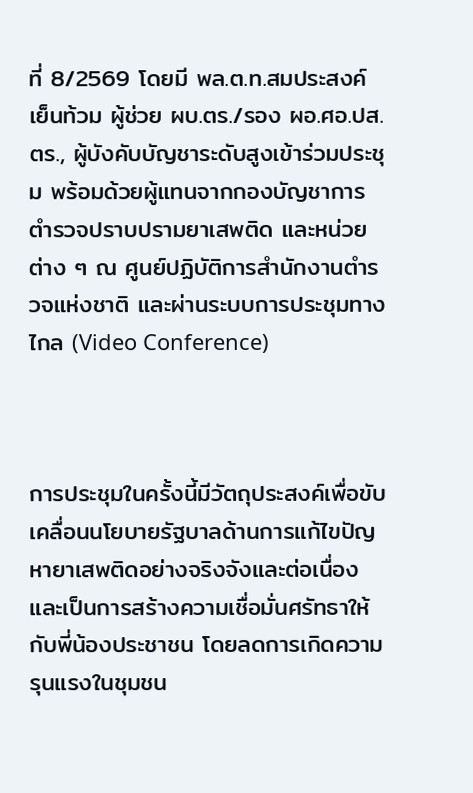ที่ 8/2569 โดยมี พล.ต.ท.สมประสงค์ เย็นท้วม ผู้ช่วย ผบ.ตร./รอง ผอ.ศอ.ปส.ตร., ผู้บังคับบัญชาระดับสูงเข้าร่วมประชุม พร้อมด้วยผู้แทนจากกองบัญชาการตำรวจปราบปรามยาเสพติด และหน่วยต่าง ๆ ณ ศูนย์ปฏิบัติการสำนักงานตำรวจแห่งชาติ และผ่านระบบการประชุมทางไกล (Video Conference)



การประชุมในครั้งนี้มีวัตถุประสงค์เพื่อขับเคลื่อนนโยบายรัฐบาลด้านการแก้ไขปัญหายาเสพติดอย่างจริงจังและต่อเนื่อง และเป็นการสร้างความเชื่อมั่นศรัทธาให้กับพี่น้องประชาชน โดยลดการเกิดความรุนแรงในชุมชน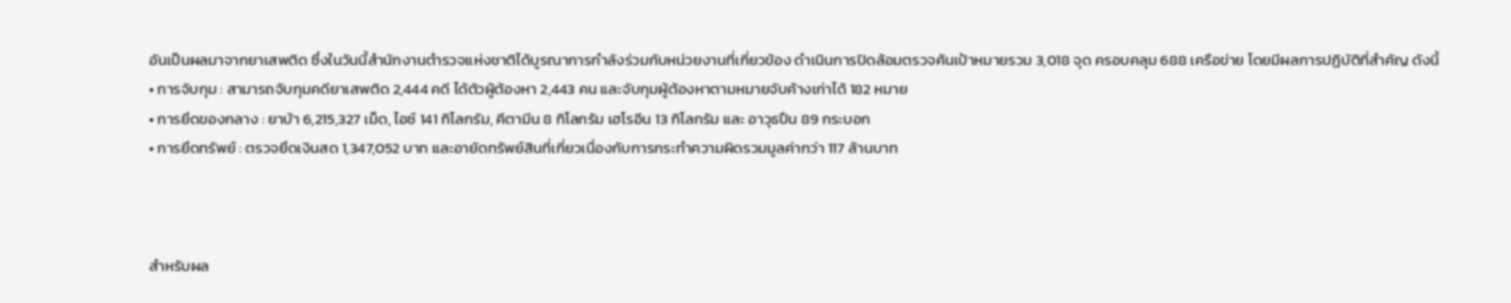อันเป็นผลมาจากยาเสพติด ซึ่งในวันนี้สำนักงานตำรวจแห่งชาติได้บูรณาการกำลังร่วมกับหน่วยงานที่เกี่ยวข้อง ดำเนินการปิดล้อมตรวจค้นเป้าหมายรวม 3,018 จุด ครอบคลุม 688 เครือข่าย โดยมีผลการปฏิบัติที่สำคัญ ดังนี้
• การจับกุม : สามารถจับกุมคดียาเสพติด 2,444 คดี ได้ตัวผู้ต้องหา 2,443 คน และจับกุมผู้ต้องหาตามหมายจับค้างเก่าได้ 182 หมาย
• การยึดของกลาง : ยาบ้า 6,215,327 เม็ด, ไอซ์ 141 กิโลกรัม, คีตามีน 8 กิโลกรัม เฮโรอีน 13 กิโลกรัม และ อาวุธปืน 89 กระบอก
• การยึดทรัพย์ : ตรวจยึดเงินสด 1,347,052 บาท และอายัดทรัพย์สินที่เกี่ยวเนื่องกับการกระทำความผิดรวมมูลค่ากว่า 117 ล้านบาท



สำหรับผล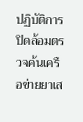ปฏิบัติการปิดล้อมตรวจค้นเครือข่ายยาเส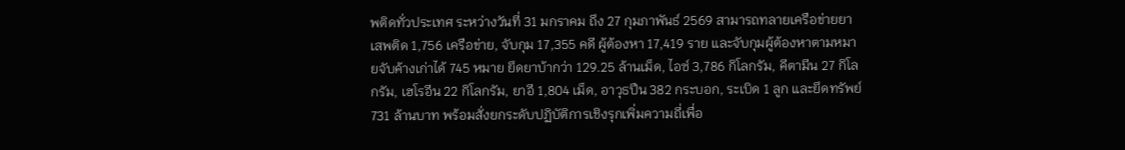พติดทั่วประเทศ ระหว่างวันที่ 31 มกราคม ถึง 27 กุมภาพันธ์ 2569 สามารถทลายเครือข่ายยาเสพติด 1,756 เครือข่าย, จับกุม 17,355 คดี ผู้ต้องหา 17,419 ราย และจับกุมผู้ต้องหาตามหมายจับค้างเก่าได้ 745 หมาย ยึดยาบ้ากว่า 129.25 ล้านเม็ด, ไอซ์ 3,786 กิโลกรัม, คีตามีน 27 กิโลกรัม, เฮโรอีน 22 กิโลกรัม, ยาอี 1,804 เม็ด, อาวุธปืน 382 กระบอก, ระเบิด 1 ลูก และยึดทรัพย์ 731 ล้านบาท พร้อมสั่งยกระดับปฏิบัติการเชิงรุกเพิ่มความถี่เพื่อ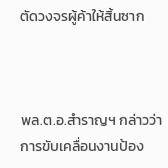ตัดวงจรผู้ค้าให้สิ้นซาก



พล.ต.อ.สำราญฯ กล่าวว่า การขับเคลื่อนงานป้อง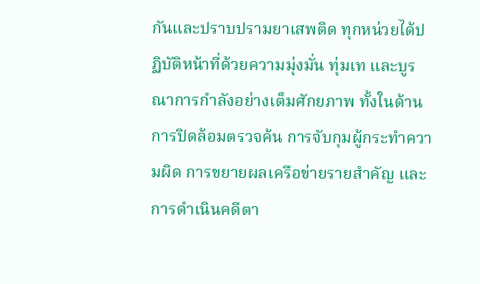กันและปราบปรามยาเสพติด ทุกหน่วยได้ปฏิบัติหน้าที่ด้วยความมุ่งมั่น ทุ่มเท และบูรณาการกำลังอย่างเต็มศักยภาพ ทั้งในด้านการปิดล้อมตรวจค้น การจับกุมผู้กระทำความผิด การขยายผลเครือข่ายรายสำคัญ และการดำเนินคดีตา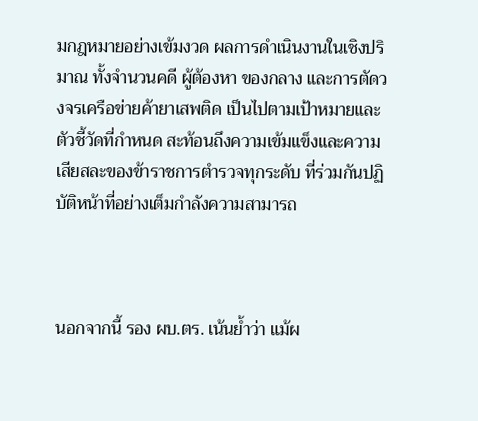มกฎหมายอย่างเข้มงวด ผลการดำเนินงานในเชิงปริมาณ ทั้งจำนวนคดี ผู้ต้องหา ของกลาง และการตัดวงจรเครือข่ายค้ายาเสพติด เป็นไปตามเป้าหมายและตัวชี้วัดที่กำหนด สะท้อนถึงความเข้มแข็งและความเสียสละของข้าราชการตำรวจทุกระดับ ที่ร่วมกันปฏิบัติหน้าที่อย่างเต็มกำลังความสามารถ



นอกจากนี้ รอง ผบ.ตร. เน้นย้ำว่า แม้ผ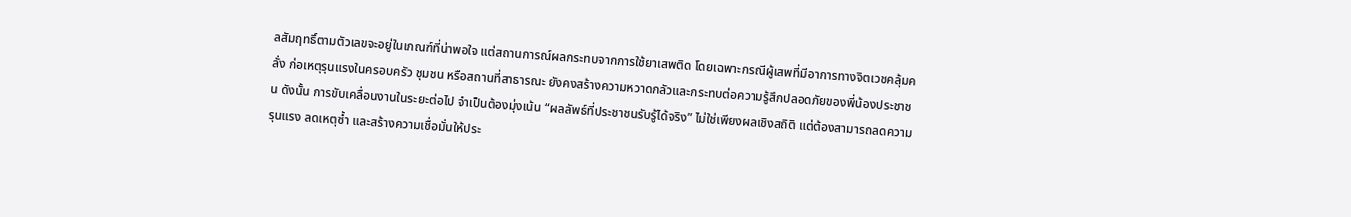ลสัมฤทธิ์ตามตัวเลขจะอยู่ในเกณฑ์ที่น่าพอใจ แต่สถานการณ์ผลกระทบจากการใช้ยาเสพติด โดยเฉพาะกรณีผู้เสพที่มีอาการทางจิตเวชคลุ้มคลั่ง ก่อเหตุรุนแรงในครอบครัว ชุมชน หรือสถานที่สาธารณะ ยังคงสร้างความหวาดกลัวและกระทบต่อความรู้สึกปลอดภัยของพี่น้องประชาชน ดังนั้น การขับเคลื่อนงานในระยะต่อไป จำเป็นต้องมุ่งเน้น “ผลลัพธ์ที่ประชาชนรับรู้ได้จริง” ไม่ใช่เพียงผลเชิงสถิติ แต่ต้องสามารถลดความรุนแรง ลดเหตุซ้ำ และสร้างความเชื่อมั่นให้ประ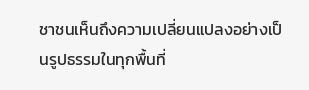ชาชนเห็นถึงความเปลี่ยนแปลงอย่างเป็นรูปธรรมในทุกพื้นที่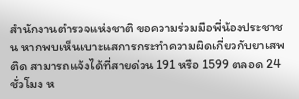สำนักงานตำรวจแห่งชาติ ขอความร่วมมือพี่น้องประชาชน หากพบเห็นเบาะแสการกระทำความผิดเกี่ยวกับยาเสพติด สามารถแจ้งได้ที่สายด่วน 191 หรือ 1599 ตลอด 24 ชั่วโมง ห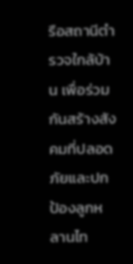รือสถานีตำรวจใกล้บ้าน เพื่อร่วมกันสร้างสังคมที่ปลอดภัยและปกป้องลูกหลานไท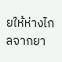ยให้ห่างไกลจากยา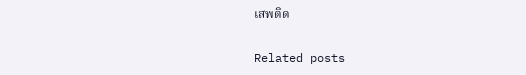เสพติด

Related posts